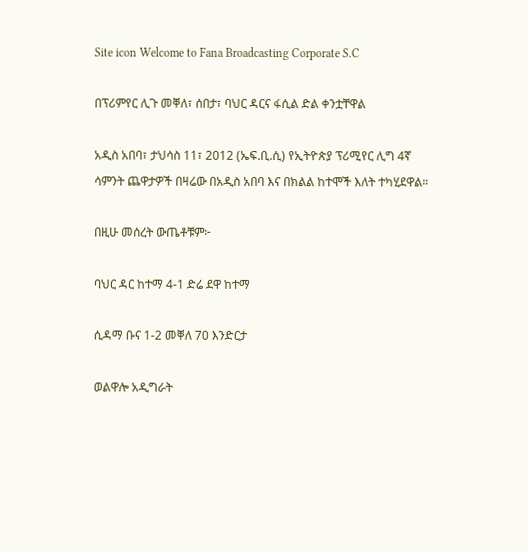Site icon Welcome to Fana Broadcasting Corporate S.C

በፕሪምየር ሊጉ መቐለ፣ ሰበታ፣ ባህር ዳርና ፋሲል ድል ቀንቷቸዋል

አዲስ አበባ፣ ታህሳስ 11፣ 2012 (ኤፍ.ቢ.ሲ) የኢትዮጵያ ፕሪሚየር ሊግ 4ኛ ሳምንት ጨዋታዎች በዛሬው በአዲስ አበባ እና በክልል ከተሞች እለት ተካሂደዋል።

በዚሁ መሰረት ውጤቶቹም፦

ባህር ዳር ከተማ 4-1 ድሬ ደዋ ከተማ

ሲዳማ ቡና 1-2 መቐለ 70 እንድርታ

ወልዋሎ አዲግራት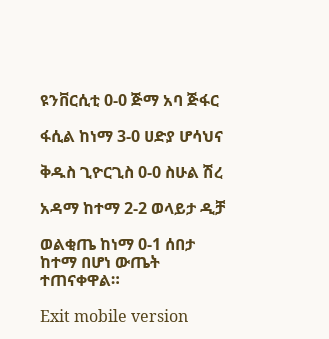ዩንቨርሲቲ 0-0 ጅማ አባ ጅፋር

ፋሲል ከነማ 3-0 ሀድያ ሆሳህና

ቅዱስ ጊዮርጊስ 0-0 ስሁል ሽረ

አዳማ ከተማ 2-2 ወላይታ ዲቻ

ወልቂጤ ከነማ 0-1 ሰበታ ከተማ በሆነ ውጤት ተጠናቀዋል።

Exit mobile version